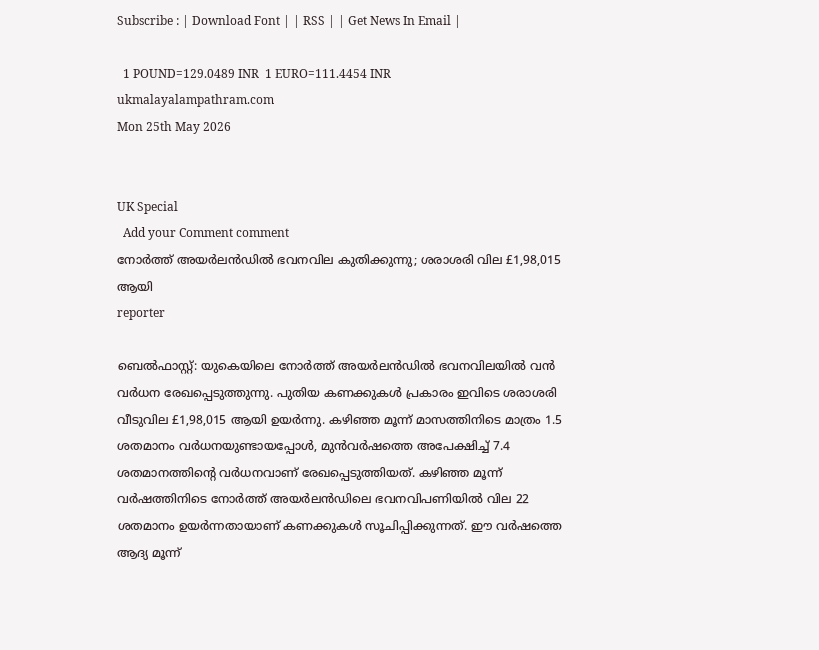Subscribe : | Download Font | | RSS | | Get News In Email |

  1 POUND=129.0489 INR  1 EURO=111.4454 INR
ukmalayalampathram.com
Mon 25th May 2026


UK Special
  Add your Comment comment
നോര്‍ത്ത് അയര്‍ലന്‍ഡില്‍ ഭവനവില കുതിക്കുന്നു; ശരാശരി വില £1,98,015 ആയി
reporter

ബെല്‍ഫാസ്റ്റ്: യുകെയിലെ നോര്‍ത്ത് അയര്‍ലന്‍ഡില്‍ ഭവനവിലയില്‍ വന്‍ വര്‍ധന രേഖപ്പെടുത്തുന്നു. പുതിയ കണക്കുകള്‍ പ്രകാരം ഇവിടെ ശരാശരി വീടുവില £1,98,015 ആയി ഉയര്‍ന്നു. കഴിഞ്ഞ മൂന്ന് മാസത്തിനിടെ മാത്രം 1.5 ശതമാനം വര്‍ധനയുണ്ടായപ്പോള്‍, മുന്‍വര്‍ഷത്തെ അപേക്ഷിച്ച് 7.4 ശതമാനത്തിന്റെ വര്‍ധനവാണ് രേഖപ്പെടുത്തിയത്. കഴിഞ്ഞ മൂന്ന് വര്‍ഷത്തിനിടെ നോര്‍ത്ത് അയര്‍ലന്‍ഡിലെ ഭവനവിപണിയില്‍ വില 22 ശതമാനം ഉയര്‍ന്നതായാണ് കണക്കുകള്‍ സൂചിപ്പിക്കുന്നത്. ഈ വര്‍ഷത്തെ ആദ്യ മൂന്ന്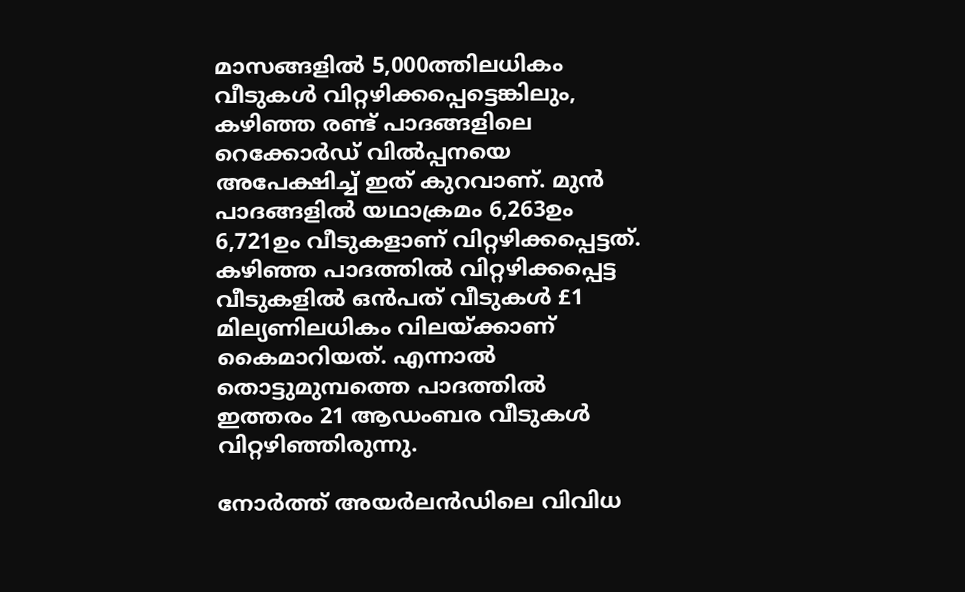മാസങ്ങളില്‍ 5,000ത്തിലധികം വീടുകള്‍ വിറ്റഴിക്കപ്പെട്ടെങ്കിലും, കഴിഞ്ഞ രണ്ട് പാദങ്ങളിലെ റെക്കോര്‍ഡ് വില്‍പ്പനയെ അപേക്ഷിച്ച് ഇത് കുറവാണ്. മുന്‍ പാദങ്ങളില്‍ യഥാക്രമം 6,263ഉം 6,721ഉം വീടുകളാണ് വിറ്റഴിക്കപ്പെട്ടത്. കഴിഞ്ഞ പാദത്തില്‍ വിറ്റഴിക്കപ്പെട്ട വീടുകളില്‍ ഒന്‍പത് വീടുകള്‍ £1 മില്യണിലധികം വിലയ്ക്കാണ് കൈമാറിയത്. എന്നാല്‍ തൊട്ടുമുമ്പത്തെ പാദത്തില്‍ ഇത്തരം 21 ആഡംബര വീടുകള്‍ വിറ്റഴിഞ്ഞിരുന്നു.

നോര്‍ത്ത് അയര്‍ലന്‍ഡിലെ വിവിധ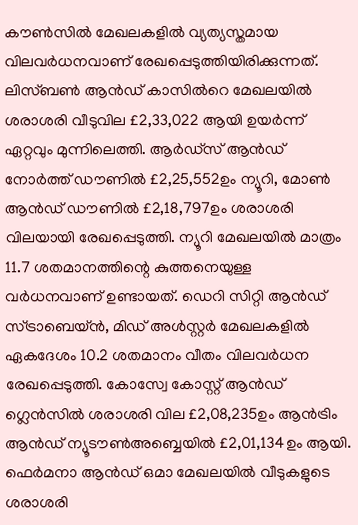കൗണ്‍സില്‍ മേഖലകളില്‍ വ്യത്യസ്തമായ വിലവര്‍ധനവാണ് രേഖപ്പെടുത്തിയിരിക്കുന്നത്. ലിസ്ബണ്‍ ആന്‍ഡ് കാസില്‍റെ മേഖലയില്‍ ശരാശരി വീടുവില £2,33,022 ആയി ഉയര്‍ന്ന് ഏറ്റവും മുന്നിലെത്തി. ആര്‍ഡ്സ് ആന്‍ഡ് നോര്‍ത്ത് ഡൗണില്‍ £2,25,552ഉം ന്യൂറി, മോണ്‍ ആന്‍ഡ് ഡൗണില്‍ £2,18,797ഉം ശരാശരി വിലയായി രേഖപ്പെടുത്തി. ന്യൂറി മേഖലയില്‍ മാത്രം 11.7 ശതമാനത്തിന്റെ കുത്തനെയുള്ള വര്‍ധനവാണ് ഉണ്ടായത്. ഡെറി സിറ്റി ആന്‍ഡ് സ്ട്രാബെയ്ന്‍, മിഡ് അള്‍സ്റ്റര്‍ മേഖലകളില്‍ ഏകദേശം 10.2 ശതമാനം വീതം വിലവര്‍ധന രേഖപ്പെടുത്തി. കോസ്വേ കോസ്റ്റ് ആന്‍ഡ് ഗ്ലെന്‍സില്‍ ശരാശരി വില £2,08,235ഉം ആന്‍ട്രിം ആന്‍ഡ് ന്യൂടൗണ്‍അബ്ബെയില്‍ £2,01,134ഉം ആയി. ഫെര്‍മനാ ആന്‍ഡ് ഒമാ മേഖലയില്‍ വീടുകളുടെ ശരാശരി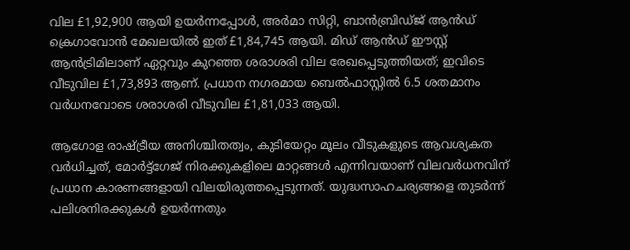വില £1,92,900 ആയി ഉയര്‍ന്നപ്പോള്‍, അര്‍മാ സിറ്റി, ബാന്‍ബ്രിഡ്ജ് ആന്‍ഡ് ക്രെഗാവോന്‍ മേഖലയില്‍ ഇത് £1,84,745 ആയി. മിഡ് ആന്‍ഡ് ഈസ്റ്റ് ആന്‍ട്രിമിലാണ് ഏറ്റവും കുറഞ്ഞ ശരാശരി വില രേഖപ്പെടുത്തിയത്; ഇവിടെ വീടുവില £1,73,893 ആണ്. പ്രധാന നഗരമായ ബെല്‍ഫാസ്റ്റില്‍ 6.5 ശതമാനം വര്‍ധനവോടെ ശരാശരി വീടുവില £1,81,033 ആയി.

ആഗോള രാഷ്ട്രീയ അനിശ്ചിതത്വം, കുടിയേറ്റം മൂലം വീടുകളുടെ ആവശ്യകത വര്‍ധിച്ചത്, മോര്‍ട്ട്‌ഗേജ് നിരക്കുകളിലെ മാറ്റങ്ങള്‍ എന്നിവയാണ് വിലവര്‍ധനവിന് പ്രധാന കാരണങ്ങളായി വിലയിരുത്തപ്പെടുന്നത്. യുദ്ധസാഹചര്യങ്ങളെ തുടര്‍ന്ന് പലിശനിരക്കുകള്‍ ഉയര്‍ന്നതും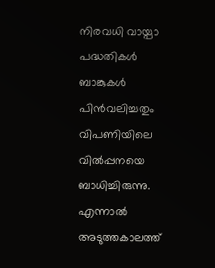നിരവധി വായ്പാ പദ്ധതികള്‍ ബാങ്കുകള്‍ പിന്‍വലിച്ചതും വിപണിയിലെ വില്‍പ്പനയെ ബാധിച്ചിരുന്നു. എന്നാല്‍ അടുത്തകാലത്ത്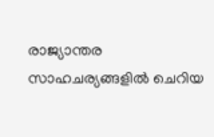രാജ്യാന്തര സാഹചര്യങ്ങളില്‍ ചെറിയ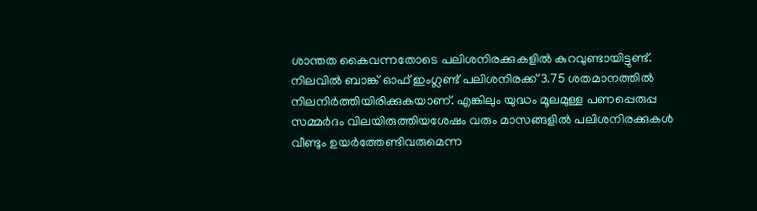ശാന്തത കൈവന്നതോടെ പലിശനിരക്കുകളില്‍ കുറവുണ്ടായിട്ടുണ്ട്. നിലവില്‍ ബാങ്ക് ഓഫ് ഇംഗ്ലണ്ട് പലിശനിരക്ക് 3.75 ശതമാനത്തില്‍ നിലനിര്‍ത്തിയിരിക്കുകയാണ്. എങ്കിലും യുദ്ധം മൂലമുള്ള പണപ്പെരുപ്പ സമ്മര്‍ദം വിലയിരുത്തിയശേഷം വരും മാസങ്ങളില്‍ പലിശനിരക്കുകള്‍ വീണ്ടും ഉയര്‍ത്തേണ്ടിവരുമെന്ന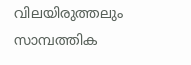വിലയിരുത്തലും സാമ്പത്തിക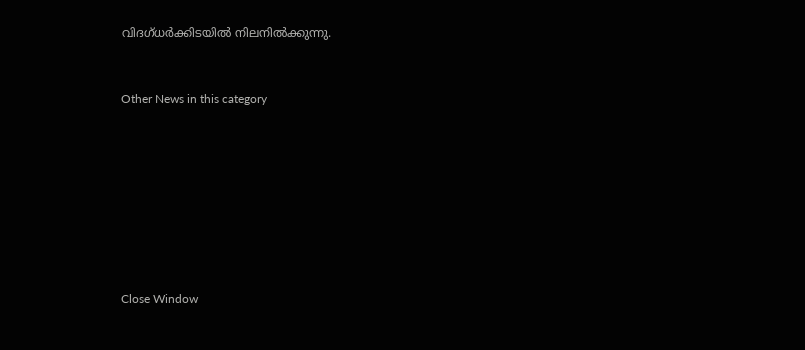വിദഗ്ധര്‍ക്കിടയില്‍ നിലനില്‍ക്കുന്നു.


Other News in this category








Close Window